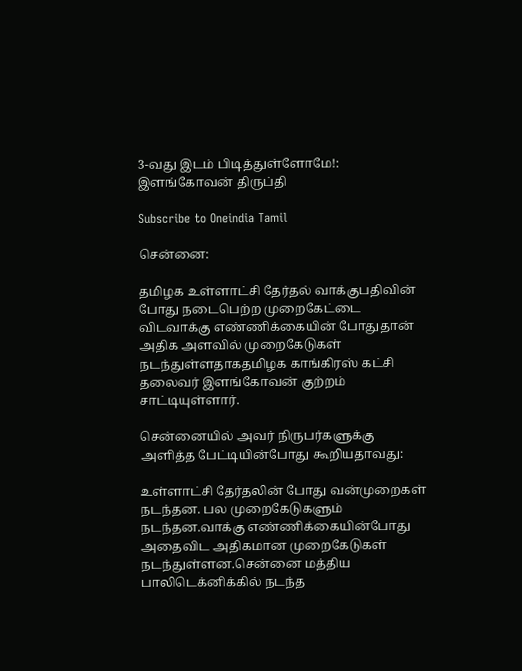3-வது இடம் பிடித்துள்ளோமே!: இளங்கோவன் திருப்தி

Subscribe to Oneindia Tamil

சென்னை:

தமிழக உள்ளாட்சி தேர்தல் வாக்குபதிவின் போது நடைபெற்ற முறைகேட்டை விடவாக்கு எண்ணிக்கையின் போதுதான் அதிக அளவில் முறைகேடுகள் நடந்துள்ளதாகதமிழக காங்கிரஸ் கட்சி தலைவர் இளங்கோவன் குற்றம் சாட்டியுள்ளார்.

சென்னையில் அவர் நிருபர்களுக்கு அளித்த பேட்டியின்போது கூறியதாவது:

உள்ளாட்சி தேர்தலின் போது வன்முறைகள் நடந்தன. பல முறைகேடுகளும் நடந்தன.வாக்கு எண்ணிக்கையின்போது அதைவிட அதிகமான முறைகேடுகள் நடந்துள்ளன.சென்னை மத்திய பாலிடெக்னிக்கில் நடந்த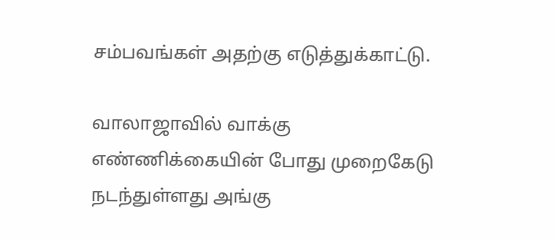சம்பவங்கள் அதற்கு எடுத்துக்காட்டு.

வாலாஜாவில் வாக்கு எண்ணிக்கையின் போது முறைகேடு நடந்துள்ளது அங்கு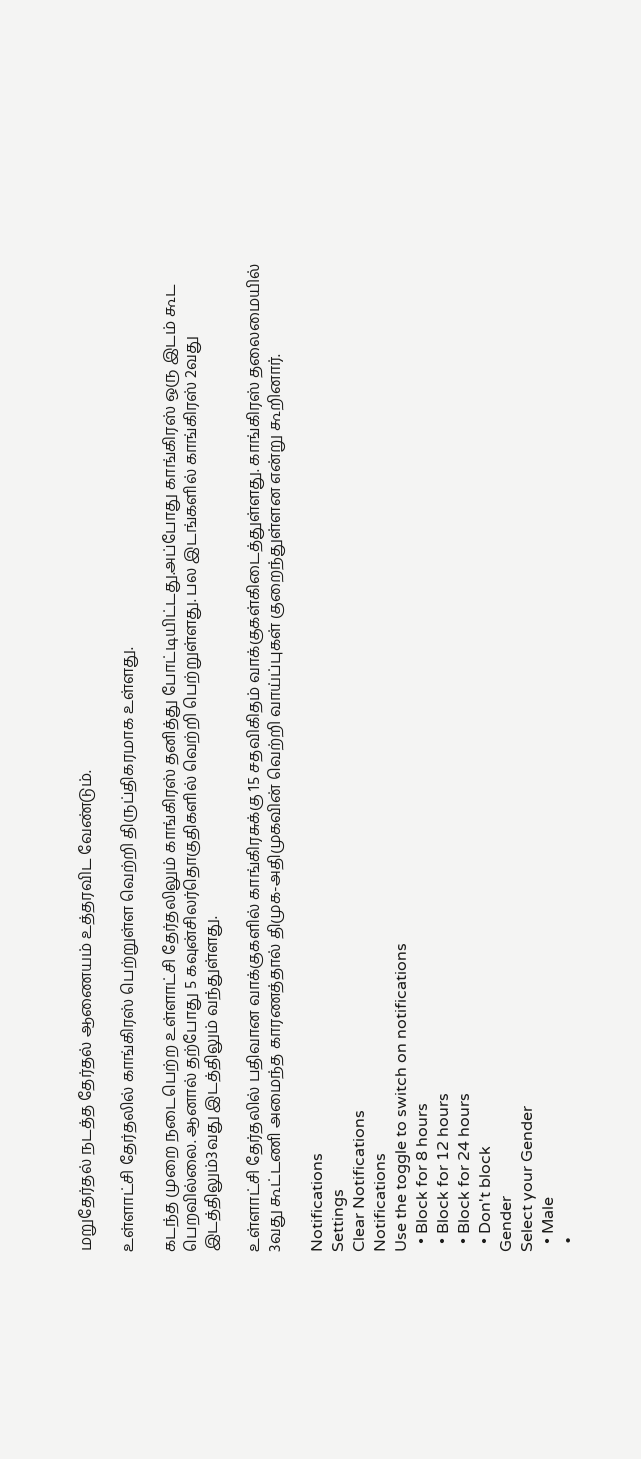மறுதேர்தல் நடத்த தேர்தல் ஆணையம் உத்தரவிட வேண்டும்.

உள்ளாட்சி தேர்தலில் காங்கிரஸ் பெற்றுள்ள வெற்றி திருப்திகரமாக உள்ளது.

கடந்த முறை நடைபெற்ற உள்ளாட்சி தேர்தலிலும் காங்கிரஸ் தனித்து போட்டியிட்டது.அப்போது காங்கிரஸ் ஒரு இடம் கூட பெறவில்லை. ஆனால் தற்போது 5 கவுன்சிலர்தொகுதிகளில் வெற்றி பெற்றுள்ளது. பல இடங்களில் காங்கிரஸ் 2வது இடத்திலும்3வது இடத்திலும் வந்துள்ளது.

உள்ளாட்சி தேர்தலில் பதிவான வாக்குகளில் காங்கிரசுக்கு 15 சதவிகிதம் வாக்குகள்கிடைத்துள்ளது. காங்கிரஸ் தலைமையில் 3வது கூட்டணி அமைந்த காரணத்தால் திமுக-அதிமுகவின் வெற்றி வாய்ப்புகள் குறைந்துள்ளன என்று கூறினார்.

Notifications
Settings
Clear Notifications
Notifications
Use the toggle to switch on notifications
  • Block for 8 hours
  • Block for 12 hours
  • Block for 24 hours
  • Don't block
Gender
Select your Gender
  • Male
  •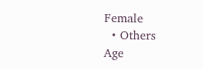Female
  • Others
Age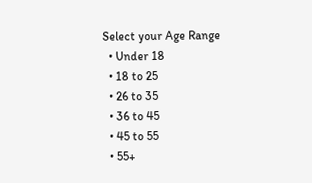Select your Age Range
  • Under 18
  • 18 to 25
  • 26 to 35
  • 36 to 45
  • 45 to 55
  • 55+